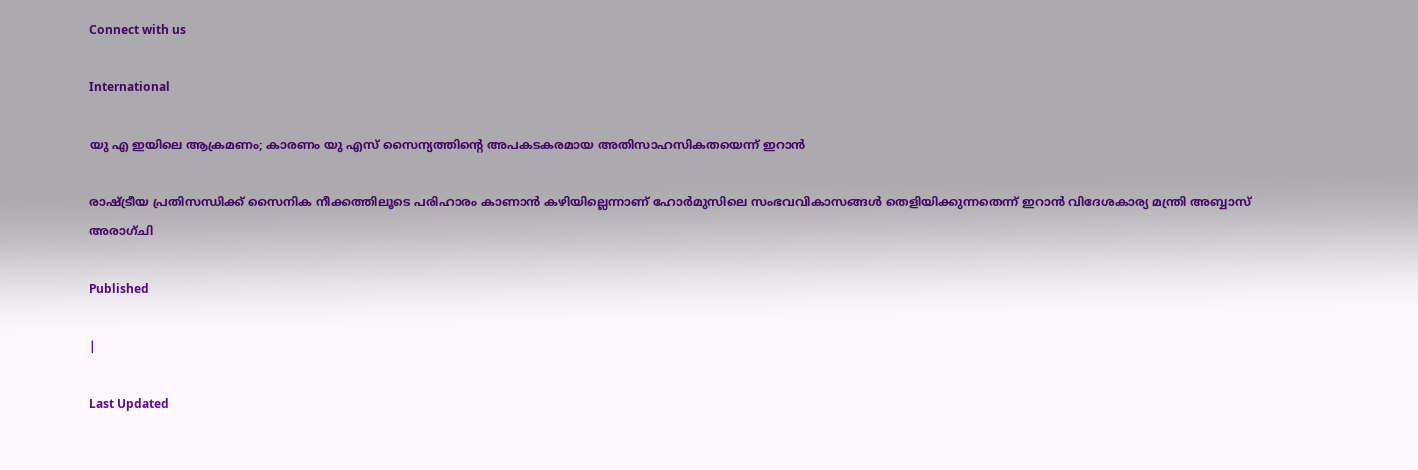Connect with us

International

യു എ ഇയിലെ ആക്രമണം; കാരണം യു എസ് സൈന്യത്തിന്റെ അപകടകരമായ അതിസാഹസികതയെന്ന് ഇറാന്‍

രാഷ്ട്രീയ പ്രതിസന്ധിക്ക് സൈനിക നീക്കത്തിലൂടെ പരിഹാരം കാണാന്‍ കഴിയില്ലെന്നാണ് ഹോര്‍മുസിലെ സംഭവവികാസങ്ങള്‍ തെളിയിക്കുന്നതെന്ന് ഇറാന്‍ വിദേശകാര്യ മന്ത്രി അബ്ബാസ് അരാഗ്ചി

Published

|

Last Updated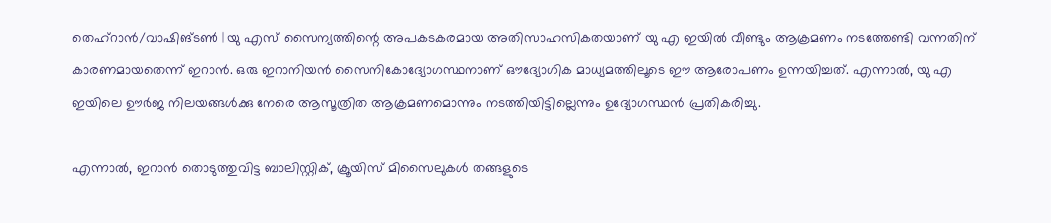തെഹ്‌റാന്‍/വാഷിങ്ടണ്‍ | യു എസ് സൈന്യത്തിന്റെ അപകടകരമായ അതിസാഹസികതയാണ് യു എ ഇയില്‍ വീണ്ടും ആക്രമണം നടത്തേണ്ടി വന്നതിന് കാരണമായതെന്ന് ഇറാന്‍. ഒരു ഇറാനിയന്‍ സൈനികോദ്യോഗസ്ഥനാണ് ഔദ്യോഗിക മാധ്യമത്തിലൂടെ ഈ ആരോപണം ഉന്നയിച്ചത്. എന്നാല്‍, യു എ ഇയിലെ ഊര്‍ജ നിലയങ്ങള്‍ക്കു നേരെ ആസൂത്രിത ആക്രമണമൊന്നും നടത്തിയിട്ടില്ലെന്നും ഉദ്യോഗസ്ഥന്‍ പ്രതികരിച്ചു.

എന്നാല്‍, ഇറാന്‍ തൊടുത്തുവിട്ട ബാലിസ്റ്റിക്, ക്രൂയിസ് മിസൈലുകള്‍ തങ്ങളുടെ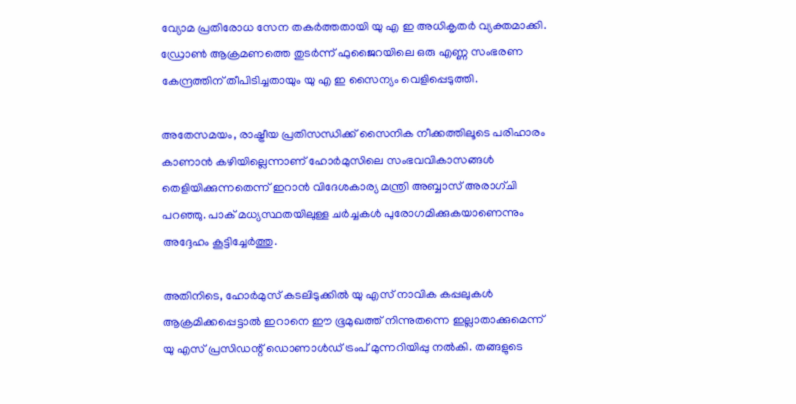വ്യോമ പ്രതിരോധ സേന തകര്‍ത്തതായി യു എ ഇ അധികൃതര്‍ വ്യക്തമാക്കി. ഡ്രോണ്‍ ആക്രമണത്തെ തുടര്‍ന്ന് ഫുജൈറയിലെ ഒരു എണ്ണ സംഭരണ കേന്ദ്രത്തിന് തീപിടിച്ചതായും യു എ ഇ സൈന്യം വെളിപ്പെടുത്തി.

അതേസമയം, രാഷ്ട്രീയ പ്രതിസന്ധിക്ക് സൈനിക നീക്കത്തിലൂടെ പരിഹാരം കാണാന്‍ കഴിയില്ലെന്നാണ് ഹോര്‍മുസിലെ സംഭവവികാസങ്ങള്‍ തെളിയിക്കുന്നതെന്ന് ഇറാന്‍ വിദേശകാര്യ മന്ത്രി അബ്ബാസ് അരാഗ്ചി പറഞ്ഞു. പാക് മധ്യസ്ഥതയിലുള്ള ചര്‍ച്ചകള്‍ പുരോഗമിക്കുകയാണെന്നും അദ്ദേഹം കൂട്ടിച്ചേര്‍ത്തു.

അതിനിടെ, ഹോര്‍മുസ് കടലിടുക്കില്‍ യു എസ് നാവിക കപ്പലുകള്‍ ആക്രമിക്കപ്പെട്ടാല്‍ ഇറാനെ ഈ ഭൂമുഖത്ത് നിന്നുതന്നെ ഇല്ലാതാക്കുമെന്ന് യു എസ് പ്രസിഡന്റ് ഡൊണാള്‍ഡ് ട്രംപ് മുന്നറിയിപ്പു നല്‍കി. തങ്ങളുടെ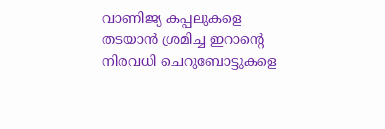വാണിജ്യ കപ്പലുകളെ തടയാന്‍ ശ്രമിച്ച ഇറാന്റെ നിരവധി ചെറുബോട്ടുകളെ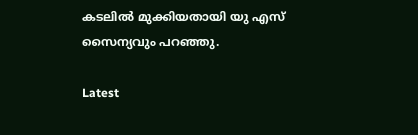കടലില്‍ മുക്കിയതായി യു എസ് സൈന്യവും പറഞ്ഞു.

Latest